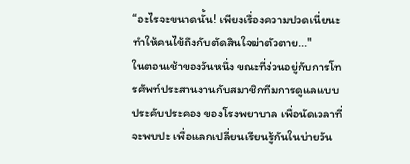“อะไรจะขนาดนั้น! เพียงเรื่องความปวดเนี่ยนะ ทำให้คนไข้ถึงกับตัดสินใจฆ่าตัวตาย..."
ในตอนเช้าของวันหนึ่ง ขณะที่ง่วนอยู่กับการโทรศัพท์ประสานงานกับสมาชิกทีมการดูแลแบบประคับประคอง ของโรงพยาบาล เพื่อนัดเวลาที่จะพบปะ เพื่อแลกเปลี่ยนเรียนรู้กันในบ่ายวัน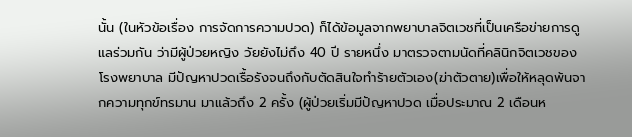นั้น (ในหัวข้อเรื่อง การจัดการความปวด) ก็ได้ข้อมูลจากพยาบาลจิตเวชที่เป็นเครือข่ายการดูแลร่วมกัน ว่ามีผู้ป่วยหญิง วัยยังไม่ถึง 40 ปี รายหนึ่ง มาตรวจตามนัดที่คลินิกจิตเวชของโรงพยาบาล มีปัญหาปวดเรื้อรังจนถึงกับตัดสินใจทำร้ายตัวเอง(ฆ่าตัวตาย)เพื่อให้หลุดพ้นจากความทุกข์ทรมาน มาแล้วถึง 2 ครั้ง (ผู้ป่วยเริ่มมีปัญหาปวด เมื่อประมาณ 2 เดือนห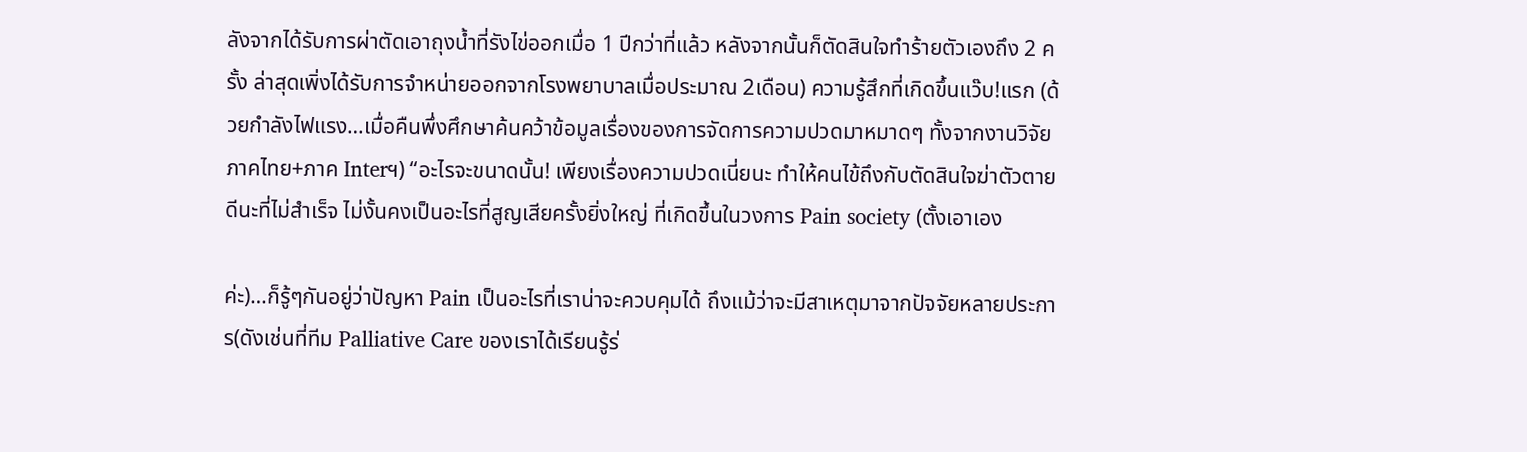ลังจากได้รับการผ่าตัดเอาถุงน้ำที่รังไข่ออกเมื่อ 1 ปีกว่าที่แล้ว หลังจากนั้นก็ตัดสินใจทำร้ายตัวเองถึง 2 ครั้ง ล่าสุดเพิ่งได้รับการจำหน่ายออกจากโรงพยาบาลเมื่อประมาณ 2เดือน) ความรู้สึกที่เกิดขึ้นแว๊บ!แรก (ด้วยกำลังไฟแรง…เมื่อคืนพึ่งศึกษาค้นคว้าข้อมูลเรื่องของการจัดการความปวดมาหมาดๆ ทั้งจากงานวิจัยภาคไทย+ภาค Interฯ) “อะไรจะขนาดนั้น! เพียงเรื่องความปวดเนี่ยนะ ทำให้คนไข้ถึงกับตัดสินใจฆ่าตัวตาย ดีนะที่ไม่สำเร็จ ไม่งั้นคงเป็นอะไรที่สูญเสียครั้งยิ่งใหญ่ ที่เกิดขึ้นในวงการ Pain society (ตั้งเอาเอง

ค่ะ)…ก็รู้ๆกันอยู่ว่าปัญหา Pain เป็นอะไรที่เราน่าจะควบคุมได้ ถึงแม้ว่าจะมีสาเหตุมาจากปัจจัยหลายประการ(ดังเช่นที่ทีม Palliative Care ของเราได้เรียนรู้ร่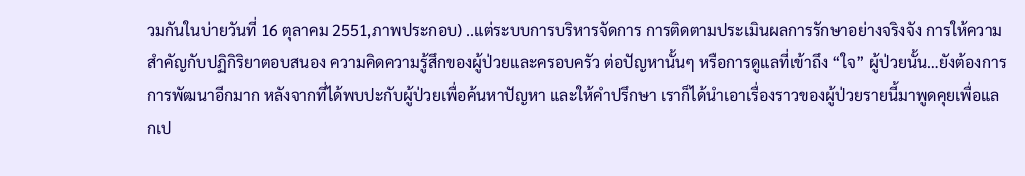วมกันในบ่ายวันที่ 16 ตุลาคม 2551,ภาพประกอบ) ..แต่ระบบการบริหารจัดการ การติดตามประเมินผลการรักษาอย่างจริงจัง การให้ความสำคัญกับปฏิกิริยาตอบสนอง ความคิดความรู้สึกของผู้ป่วยและครอบครัว ต่อปัญหานั้นๆ หรือการดูแลที่เข้าถึง “ใจ” ผู้ป่วยนั้น…ยังต้องการการพัฒนาอีกมาก หลังจากที่ได้พบปะกับผู้ป่วยเพื่อค้นหาปัญหา และให้คำปรึกษา เราก็ได้นำเอาเรื่องราวของผู้ป่วยรายนี้มาพูดคุยเพื่อแลกเป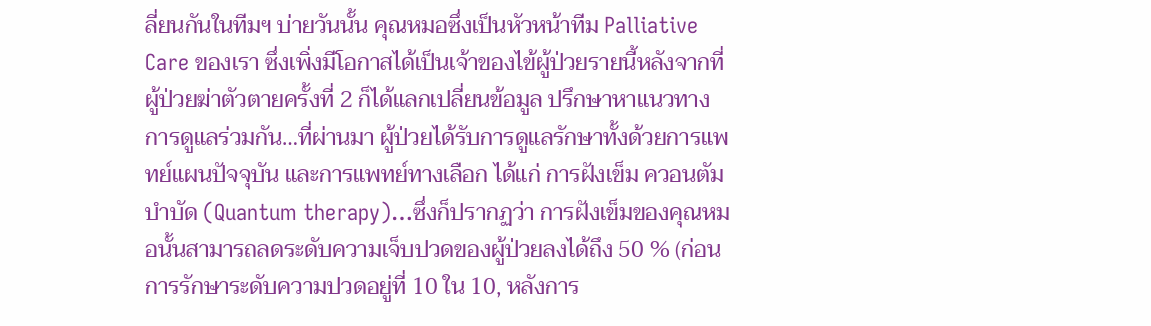ลี่ยนกันในทีมฯ บ่ายวันนั้น คุณหมอซึ่งเป็นหัวหน้าทีม Palliative Care ของเรา ซึ่งเพิ่งมีโอกาสได้เป็นเจ้าของไข้ผู้ป่วยรายนี้หลังจากที่ผู้ป่วยฆ่าตัวตายครั้งที่ 2 ก็ได้แลกเปลี่ยนข้อมูล ปรึกษาหาแนวทางการดูแลร่วมกัน…ที่ผ่านมา ผู้ป่วยได้รับการดูแลรักษาทั้งด้วยการแพทย์แผนปัจจุบัน และการแพทย์ทางเลือก ได้แก่ การฝังเข็ม ควอนตัมบำบัด (Quantum therapy)…ซึ่งก็ปรากฏว่า การฝังเข็มของคุณหมอนั้นสามารถลดระดับความเจ็บปวดของผู้ป่วยลงได้ถึง 50 % (ก่อนการรักษาระดับความปวดอยู่ที่ 10 ใน 10, หลังการ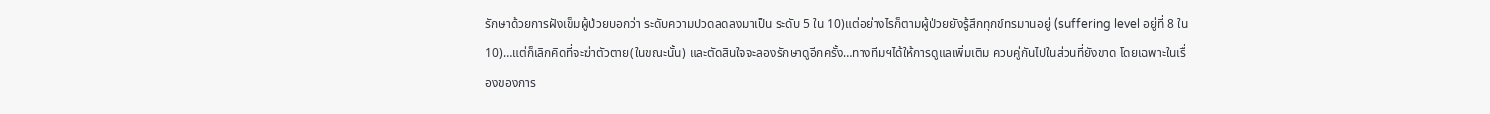รักษาด้วยการฝังเข็มผู้ป่วยบอกว่า ระดับความปวดลดลงมาเป็น ระดับ 5 ใน 10)แต่อย่างไรก็ตามผู้ป่วยยังรู้สึกทุกข์ทรมานอยู่ (suffering level อยู่ที่ 8 ใน 10)…แต่ก็เลิกคิดที่จะฆ่าตัวตาย(ในขณะนั้น) และตัดสินใจจะลองรักษาดูอีกครั้ง…ทางทีมฯได้ให้การดูแลเพิ่มเติม ควบคู่กันไปในส่วนที่ยังขาด โดยเฉพาะในเรื่องของการ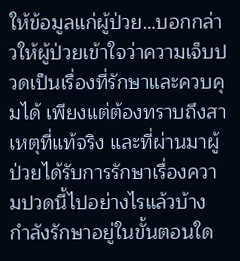ให้ข้อมูลแก่ผู้ป่วย…บอกกล่าวให้ผู้ป่วยเข้าใจว่าความเจ็บปวดเป็นเรื่องที่รักษาและควบคุมได้ เพียงแต่ต้องทราบถึงสาเหตุที่แท้จริง และที่ผ่านมาผู้ป่วยได้รับการรักษาเรื่องความปวดนี้ไปอย่างไรแล้วบ้าง กำลังรักษาอยู่ในขั้นตอนใด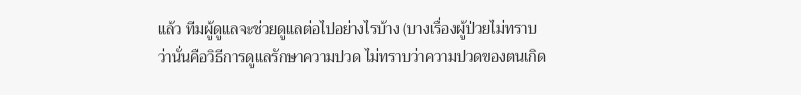แล้ว ทีมผู้ดูแลจะช่วยดูแลต่อไปอย่างไรบ้าง (บางเรื่องผู้ป่วยไม่ทราบว่านั่นคือวิธีการดูแลรักษาความปวด ไม่ทราบว่าความปวดของตนเกิด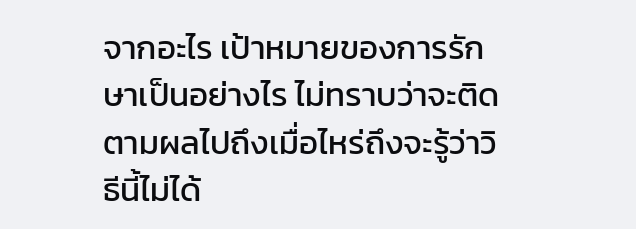จากอะไร เป้าหมายของการรักษาเป็นอย่างไร ไม่ทราบว่าจะติดตามผลไปถึงเมื่อไหร่ถึงจะรู้ว่าวิธีนี้ไม่ได้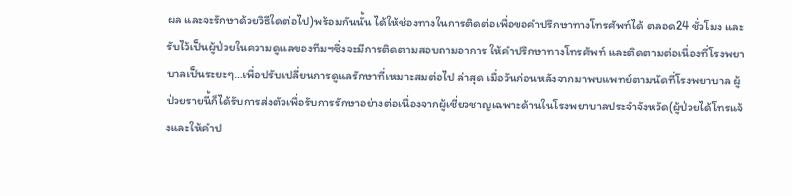ผล และจะรักษาด้วยวิธีใดต่อไป)พร้อมกันนั้น ได้ให้ช่องทางในการติดต่อเพื่อขอคำปรึกษาทางโทรศัพท์ได้ ตลอด24 ชั่วโมง และรับไว้เป็นผู้ป่วยในความดูแลของทีมฯซึ่งจะมีการติดตามสอบถามอาการ ให้คำปรึกษาทางโทรศัพท์ และติดตามต่อเนื่องที่โรงพยาบาลเป็นระยะๆ…เพื่อปรับเปลี่ยนการดูแลรักษาที่เหมาะสมต่อไป ล่าสุด เมื่อวันก่อนหลังจากมาพบแพทย์ตามนัดที่โรงพยาบาล ผู้ป่วยรายนี้ก็ได้รับการส่งตัวเพื่อรับการรักษาอย่างต่อเนื่องจากผู้เชี่ยวชาญเฉพาะด้านในโรงพยาบาลประจำจังหวัด(ผู้ป่วยได้โทรแจ้งและให้คำป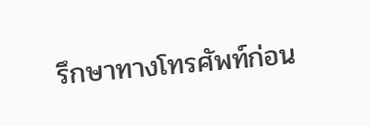รึกษาทางโทรศัพท์ก่อน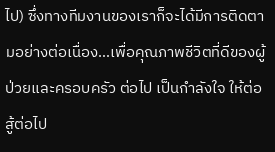ไป) ซึ่งทางทีมงานของเราก็จะได้มีการติดตามอย่างต่อเนื่อง…เพื่อคุณภาพชีวิตที่ดีของผู้ป่วยและครอบครัว ต่อไป เป็นกำลังใจ ให้ต่อสู้ต่อไป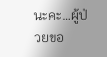นะคะ…ผู้ป่วยขอ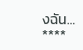งฉัน… ****